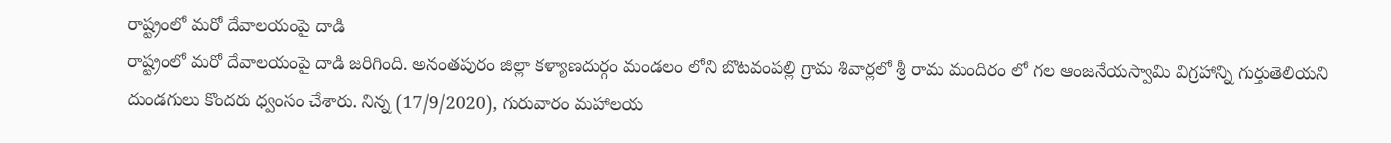రాష్ట్రంలో మరో దేవాలయంపై దాడి
రాష్ట్రంలో మరో దేవాలయంపై దాడి జరిగింది. అనంతపురం జిల్లా కళ్యాణదుర్గం మండలం లోని బొటవంపల్లి గ్రామ శివార్లలో శ్రీ రామ మందిరం లో గల ఆంజనేయస్వామి విగ్రహాన్ని గుర్తుతెలియని దుండగులు కొందరు ధ్వంసం చేశారు. నిన్న (17/9/2020), గురువారం మహాలయ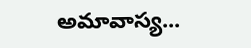అమావాస్య...